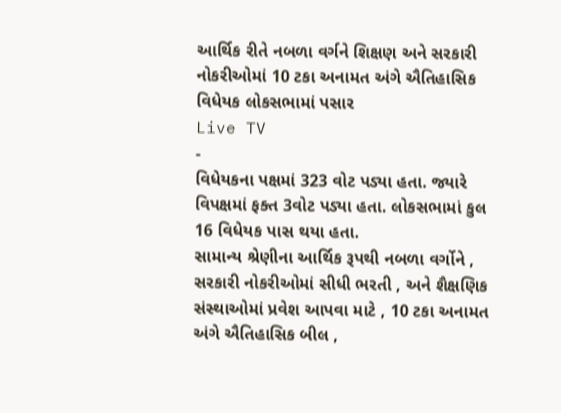આર્થિક રીતે નબળા વર્ગને શિક્ષણ અને સરકારી નોકરીઓમાં 10 ટકા અનામત અંગે ઐતિહાસિક વિધેયક લોકસભામાં પસાર
Live TV
-
વિધેયકના પક્ષમાં 323 વોટ પડ્યા હતા. જ્યારે વિપક્ષમાં ફક્ત 3વોટ પડ્યા હતા. લોકસભામાં કુલ 16 વિધેયક પાસ થયા હતા.
સામાન્ય શ્રેણીના આર્થિક રૂપથી નબળા વર્ગોને , સરકારી નોકરીઓમાં સીધી ભરતી , અને શૈક્ષણિક સંસ્થાઓમાં પ્રવેશ આપવા માટે , 10 ટકા અનામત અંગે ઐતિહાસિક બીલ ,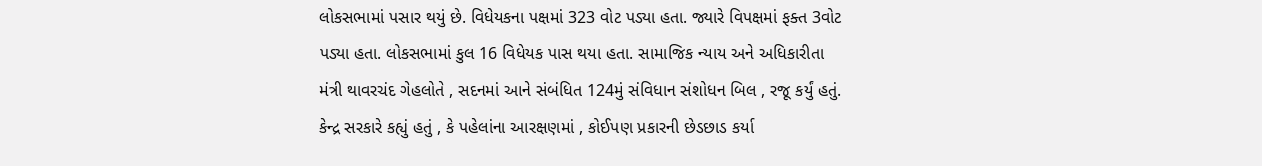લોકસભામાં પસાર થયું છે. વિધેયકના પક્ષમાં 323 વોટ પડ્યા હતા. જ્યારે વિપક્ષમાં ફક્ત 3વોટ પડ્યા હતા. લોકસભામાં કુલ 16 વિધેયક પાસ થયા હતા. સામાજિક ન્યાય અને અધિકારીતા મંત્રી થાવરચંદ ગેહલોતે , સદનમાં આને સંબંધિત 124મું સંવિધાન સંશોધન બિલ , રજૂ કર્યું હતું. કેન્દ્ર સરકારે કહ્યું હતું , કે પહેલાંના આરક્ષણમાં , કોઈપણ પ્રકારની છેડછાડ કર્યા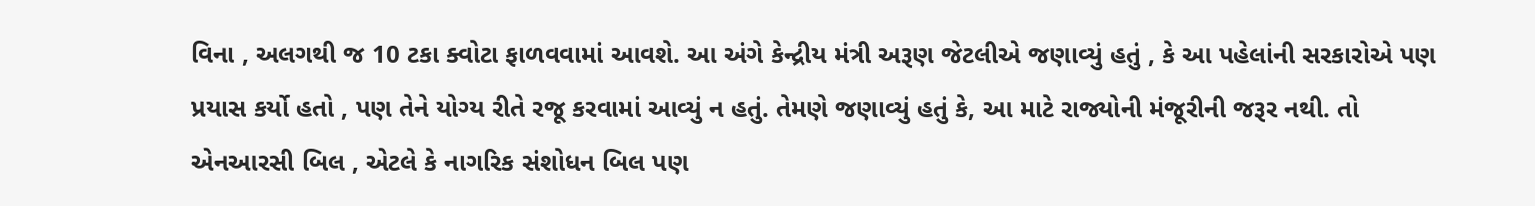વિના , અલગથી જ 10 ટકા ક્વોટા ફાળવવામાં આવશે. આ અંગે કેન્દ્રીય મંત્રી અરૂણ જેટલીએ જણાવ્યું હતું , કે આ પહેલાંની સરકારોએ પણ પ્રયાસ કર્યો હતો , પણ તેને યોગ્ય રીતે રજૂ કરવામાં આવ્યું ન હતું. તેમણે જણાવ્યું હતું કે, આ માટે રાજ્યોની મંજૂરીની જરૂર નથી. તો એનઆરસી બિલ , એટલે કે નાગરિક સંશોધન બિલ પણ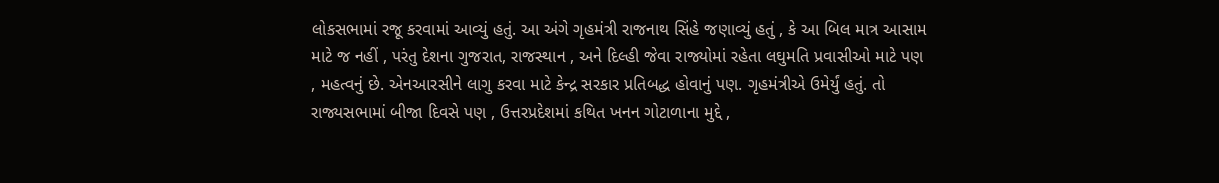લોકસભામાં રજૂ કરવામાં આવ્યું હતું. આ અંગે ગૃહમંત્રી રાજનાથ સિંહે જણાવ્યું હતું , કે આ બિલ માત્ર આસામ માટે જ નહીં , પરંતુ દેશના ગુજરાત, રાજસ્થાન , અને દિલ્હી જેવા રાજ્યોમાં રહેતા લઘુમતિ પ્રવાસીઓ માટે પણ , મહત્વનું છે. એનઆરસીને લાગુ કરવા માટે કેન્દ્ર સરકાર પ્રતિબદ્ધ હોવાનું પણ. ગૃહમંત્રીએ ઉમેર્યું હતું. તો રાજ્યસભામાં બીજા દિવસે પણ , ઉત્તરપ્રદેશમાં કથિત ખનન ગોટાળાના મુદ્દે ,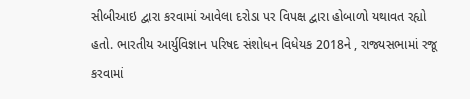સીબીઆઇ દ્વારા કરવામાં આવેલા દરોડા પર વિપક્ષ દ્વારા હોબાળો યથાવત રહ્યો હતો. ભારતીય આર્યુવિજ્ઞાન પરિષદ સંશોધન વિધેયક 2018ને , રાજ્યસભામાં રજૂ કરવામાં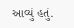આવ્યું હતું.